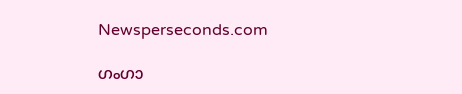Newsperseconds.com

ഗംഗാ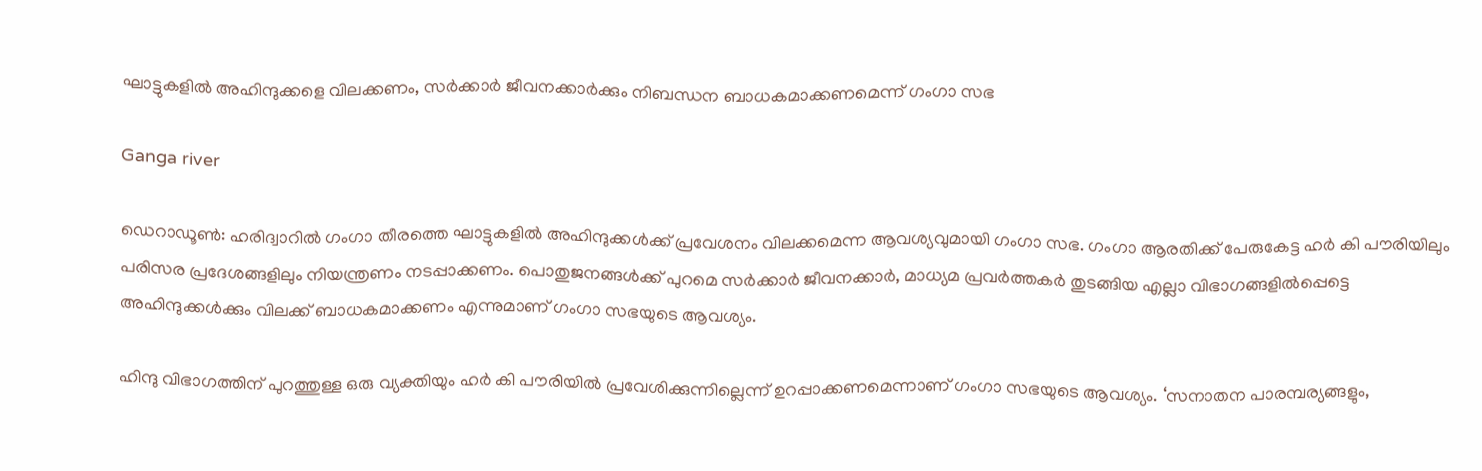ഘാട്ടുകളില്‍ അഹിന്ദുക്കളെ വിലക്കണം, സര്‍ക്കാര്‍ ജീവനക്കാര്‍ക്കും നിബന്ധന ബാധകമാക്കണമെന്ന് ഗംഗാ സഭ

Ganga river

ഡെറാഡൂണ്‍: ഹരിദ്വാറില്‍ ഗംഗാ തീരത്തെ ഘാട്ടുകളില്‍ അഹിന്ദുക്കള്‍ക്ക് പ്രവേശനം വിലക്കമെന്ന ആവശ്യവുമായി ഗംഗാ സഭ. ഗംഗാ ആരതിക്ക് പേരുകേട്ട ഹര്‍ കി പൗരിയിലും പരിസര പ്രദേശങ്ങളിലും നിയന്ത്രണം നടപ്പാക്കണം. പൊതുജനങ്ങള്‍ക്ക് പുറമെ സര്‍ക്കാര്‍ ജീവനക്കാര്‍, മാധ്യമ പ്രവര്‍ത്തകര്‍ തുടങ്ങിയ എല്ലാ വിഭാഗങ്ങളില്‍പ്പെട്ടെ അഹിന്ദുക്കള്‍ക്കും വിലക്ക് ബാധകമാക്കണം എന്നുമാണ് ഗംഗാ സഭയുടെ ആവശ്യം.

ഹിന്ദു വിഭാഗത്തിന് പുറത്തുള്ള ഒരു വ്യക്തിയും ഹര്‍ കി പൗരിയില്‍ പ്രവേശിക്കുന്നില്ലെന്ന് ഉറപ്പാക്കണമെന്നാണ് ഗംഗാ സഭയുടെ ആവശ്യം. ‘സനാതന പാരമ്പര്യങ്ങളും,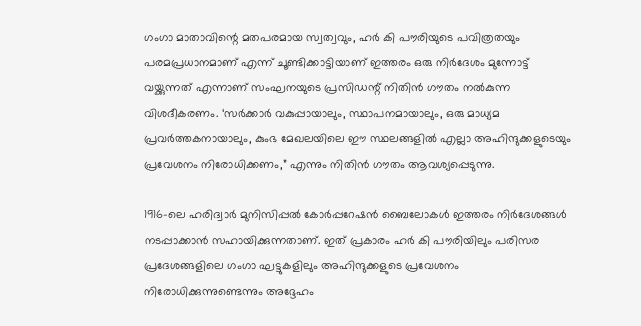ഗംഗാ മാതാവിന്റെ മതപരമായ സ്വത്വവും, ഹര്‍ കി പൗരിയുടെ പവിത്രതയും പരമപ്രധാനമാണ് എന്ന് ചൂണ്ടിക്കാട്ടിയാണ് ഇത്തരം ഒരു നിര്‍ദേശം മുന്നോട്ട് വയ്ക്കുന്നത് എന്നാണ് സംഘനയുടെ പ്രസിഡന്റ് നിതിന്‍ ഗൗതം നല്‍കുന്ന വിശദീകരണം. ‘സര്‍ക്കാര്‍ വകുപ്പായാലും, സ്ഥാപനമായാലും, ഒരു മാധ്യമ പ്രവര്‍ത്തകനായാലും, കുംഭ മേഖലയിലെ ഈ സ്ഥലങ്ങളില്‍ എല്ലാ അഹിന്ദുക്കളുടെയും പ്രവേശനം നിരോധിക്കണം,” എന്നും നിതിന്‍ ഗൗതം ആവശ്യപ്പെടുന്നു.

1916-ലെ ഹരിദ്വാര്‍ മുനിസിപ്പല്‍ കോര്‍പ്പറേഷന്‍ ബൈലോകള്‍ ഇത്തരം നിര്‍ദേശങ്ങള്‍ നടപ്പാക്കാന്‍ സഹായിക്കുന്നതാണ്. ഇത് പ്രകാരം ഹര്‍ കി പൗരിയിലും പരിസര പ്രദേശങ്ങളിലെ ഗംഗാ ഘട്ടുകളിലും അഹിന്ദുക്കളുടെ പ്രവേശനം നിരോധിക്കുന്നുണ്ടെന്നും അദ്ദേഹം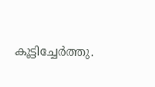കൂട്ടിച്ചേര്‍ത്തു.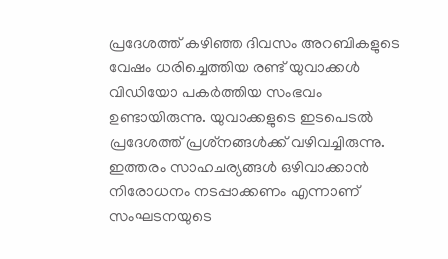പ്രദേശത്ത് കഴിഞ്ഞ ദിവസം അറബികളുടെ വേഷം ധരിച്ചെത്തിയ രണ്ട് യുവാക്കള്‍ വിഡിയോ പകര്‍ത്തിയ സംഭവം ഉണ്ടായിരുന്നു. യുവാക്കളുടെ ഇടപെടല്‍ പ്രദേശത്ത് പ്രശ്‌നങ്ങള്‍ക്ക് വഴിവച്ചിരുന്നു. ഇത്തരം സാഹചര്യങ്ങള്‍ ഒഴിവാക്കാന്‍ നിരോധനം നടപ്പാക്കണം എന്നാണ് സംഘടനയുടെ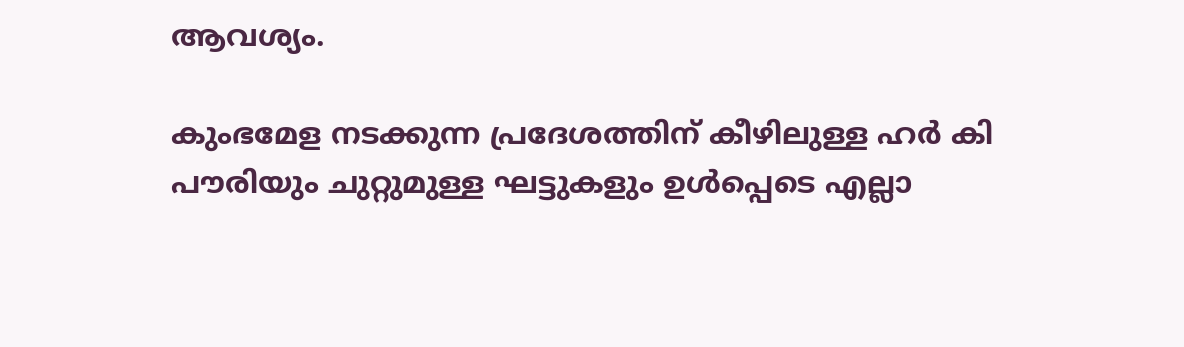ആവശ്യം.

കുംഭമേള നടക്കുന്ന പ്രദേശത്തിന് കീഴിലുള്ള ഹര്‍ കി പൗരിയും ചുറ്റുമുള്ള ഘട്ടുകളും ഉള്‍പ്പെടെ എല്ലാ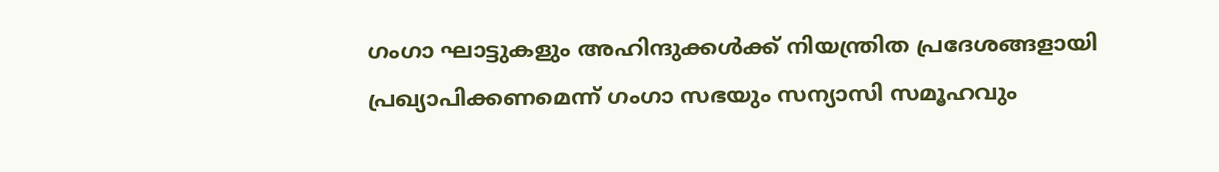ഗംഗാ ഘാട്ടുകളും അഹിന്ദുക്കള്‍ക്ക് നിയന്ത്രിത പ്രദേശങ്ങളായി പ്രഖ്യാപിക്കണമെന്ന് ഗംഗാ സഭയും സന്യാസി സമൂഹവും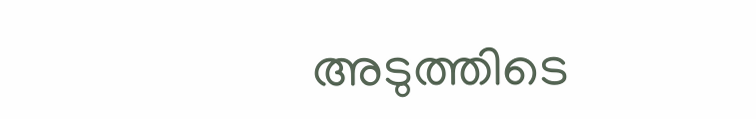അടുത്തിടെ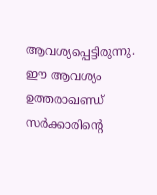ആവശ്യപ്പെട്ടിരുന്നു. ഈ ആവശ്യം ഉത്തരാഖണ്ഡ് സര്‍ക്കാരിന്റെ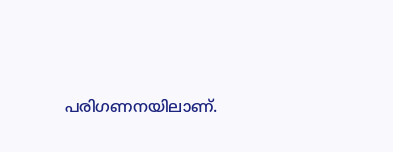പരിഗണനയിലാണ്.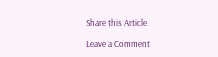Share this Article

Leave a Comment